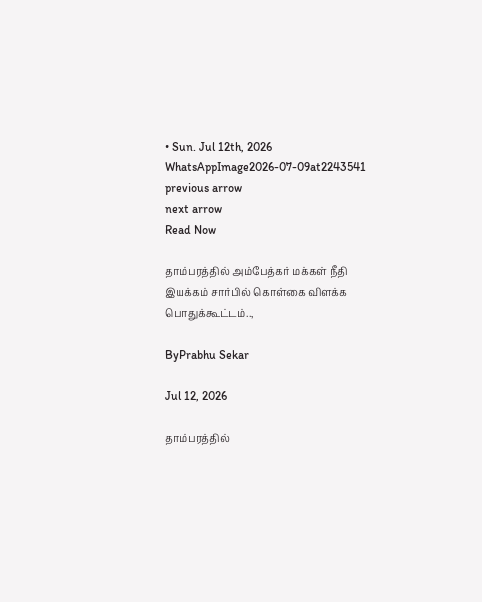• Sun. Jul 12th, 2026
WhatsAppImage2026-07-09at2243541
previous arrow
next arrow
Read Now

தாம்பரத்தில் அம்பேத்கர் மக்கள் நீதி இயக்கம் சார்பில் கொள்கை விளக்க பொதுக்கூட்டம்..,

ByPrabhu Sekar

Jul 12, 2026

தாம்பரத்தில்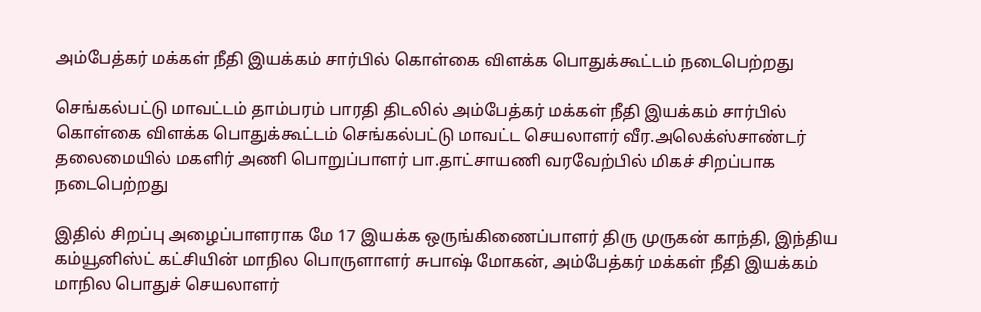அம்பேத்கர் மக்கள் நீதி இயக்கம் சார்பில் கொள்கை விளக்க பொதுக்கூட்டம் நடைபெற்றது

செங்கல்பட்டு மாவட்டம் தாம்பரம் பாரதி திடலில் அம்பேத்கர் மக்கள் நீதி இயக்கம் சார்பில் கொள்கை விளக்க பொதுக்கூட்டம் செங்கல்பட்டு மாவட்ட செயலாளர் வீர.அலெக்ஸ்சாண்டர் தலைமையில் மகளிர் அணி பொறுப்பாளர் பா.தாட்சாயணி வரவேற்பில் மிகச் சிறப்பாக நடைபெற்றது

இதில் சிறப்பு அழைப்பாளராக மே 17 இயக்க ஒருங்கிணைப்பாளர் திரு முருகன் காந்தி, இந்திய கம்யூனிஸ்ட் கட்சியின் மாநில பொருளாளர் சுபாஷ் மோகன், அம்பேத்கர் மக்கள் நீதி இயக்கம் மாநில பொதுச் செயலாளர்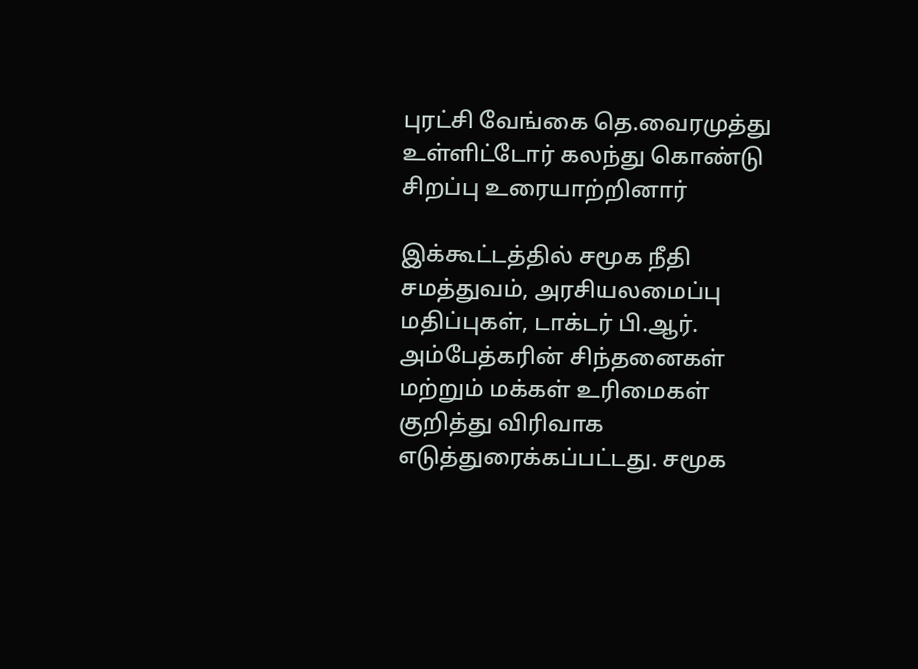புரட்சி வேங்கை தெ.வைரமுத்து உள்ளிட்டோர் கலந்து கொண்டு சிறப்பு உரையாற்றினார்

இக்கூட்டத்தில் சமூக நீதி சமத்துவம், அரசியலமைப்பு மதிப்புகள், டாக்டர் பி.ஆர். அம்பேத்கரின் சிந்தனைகள் மற்றும் மக்கள் உரிமைகள் குறித்து விரிவாக எடுத்துரைக்கப்பட்டது. சமூக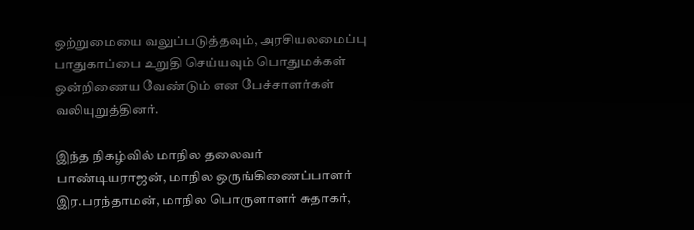ஒற்றுமையை வலுப்படுத்தவும், அரசியலமைப்பு பாதுகாப்பை உறுதி செய்யவும் பொதுமக்கள் ஒன்றிணைய வேண்டும் என பேச்சாளர்கள் வலியுறுத்தினர்.

இந்த நிகழ்வில் மாநில தலைவர் பாண்டியராஜன், மாநில ஒருங்கிணைப்பாளர் இர.பரந்தாமன், மாநில பொருளாளர் சுதாகர்,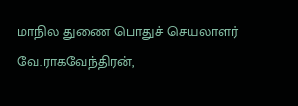மாநில துணை பொதுச் செயலாளர் வே.ராகவேந்திரன்,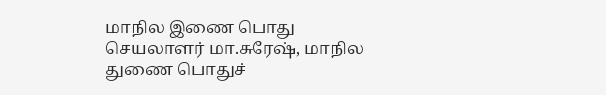மாநில இணை பொது செயலாளர் மா.சுரேஷ், மாநில துணை பொதுச்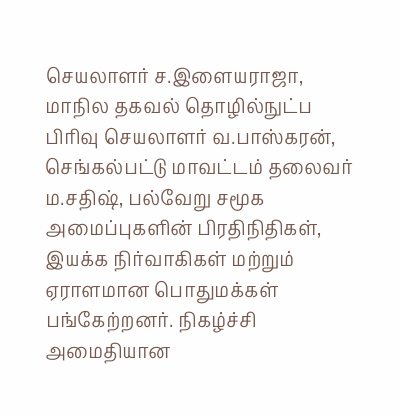செயலாளர் ச.இளையராஜா, மாநில தகவல் தொழில்நுட்ப பிரிவு செயலாளர் வ.பாஸ்கரன், செங்கல்பட்டு மாவட்டம் தலைவர் ம.சதிஷ், பல்வேறு சமூக அமைப்புகளின் பிரதிநிதிகள், இயக்க நிர்வாகிகள் மற்றும் ஏராளமான பொதுமக்கள் பங்கேற்றனர். நிகழ்ச்சி அமைதியான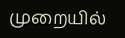முறையில்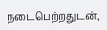நடைபெற்றதுடன்,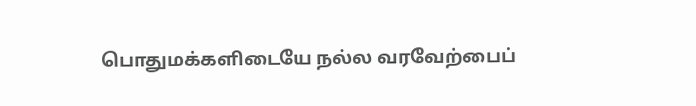பொதுமக்களிடையே நல்ல வரவேற்பைப்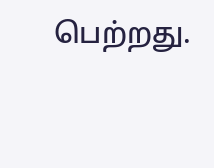பெற்றது.